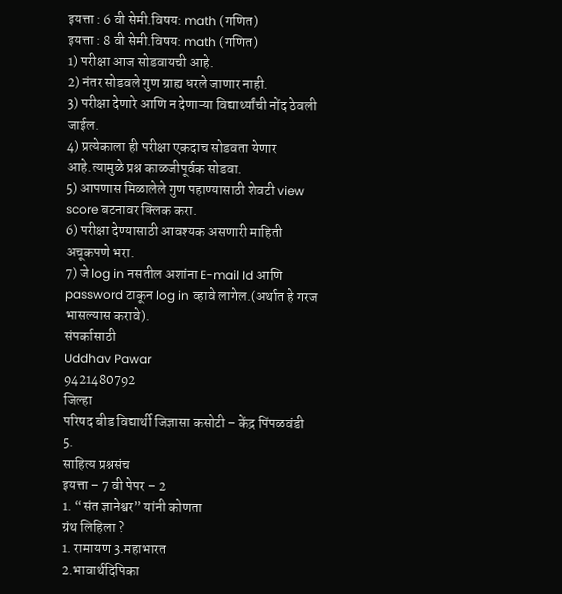इयत्ता : 6 वी सेमी.विषय: math (गणित)
इयत्ता : 8 वी सेमी.विषय: math (गणित)
1) परीक्षा आज सोडवायची आहे.
2) नंतर सोडवले गुण ग्राह्य धरले जाणार नाही.
3) परीक्षा देणारे आणि न देणाऱ्या विद्यार्थ्यांची नोंद ठेवली जाईल.
4) प्रत्येकाला ही परीक्षा एकदाच सोडवता येणार आहे.त्यामुळे प्रश्न काळजीपूर्वक सोडवा.
5) आपणास मिळालेले गुण पहाण्यासाठी शेवटी view score बटनावर क्लिक करा.
6) परीक्षा देण्यासाठी आवश्यक असणारी माहिती अचूकपणे भरा.
7) जे log in नसतील अशांना E-mail Id आणि password टाकून log in व्हावे लागेल.(अर्थात हे गरज भासल्यास करावे).
संपर्कासाठी
Uddhav Pawar
9421480792
जिल्हा
परिषद बीड विद्यार्थी जिज्ञासा कसोटी – केंद्र पिंपळवंडी
5.
साहित्य प्रश्नसंच
इयत्ता – 7 वी पेपर – 2
1. “संत ज्ञानेश्वर” यांनी कोणता
ग्रंथ लिहिला ?
1. रामायण 3.महाभारत
2.भावार्थदिपिका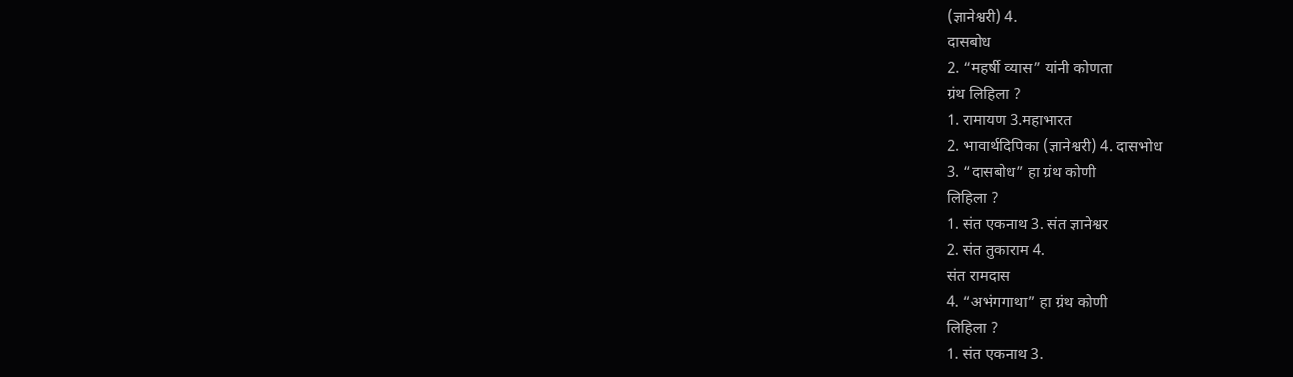(ज्ञानेश्वरी) 4.
दासबोध
2. “महर्षी व्यास” यांनी कोणता
ग्रंथ लिहिला ?
1. रामायण 3.महाभारत
2. भावार्थदिपिका (ज्ञानेश्वरी) 4. दासभोध
3. “दासबोध” हा ग्रंथ कोणी
लिहिला ?
1. संत एकनाथ 3. संत ज्ञानेश्वर
2. संत तुकाराम 4.
संत रामदास
4. “अभंगगाथा” हा ग्रंथ कोणी
लिहिला ?
1. संत एकनाथ 3.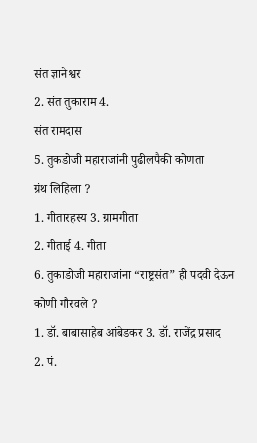संत ज्ञानेश्वर
2. संत तुकाराम 4.
संत रामदास
5. तुकडोजी महाराजांनी पुढीलपैकी कोणता
ग्रंथ लिहिला ?
1. गीतारहस्य 3. ग्रामगीता
2. गीताई 4. गीता
6. तुकाडोजी महाराजांना “राष्ट्रसंत” ही पदवी देऊन
कोणी गौरवले ?
1. डॉ. बाबासाहेब आंबेडकर 3. डॉ. राजेंद्र प्रसाद
2. पं.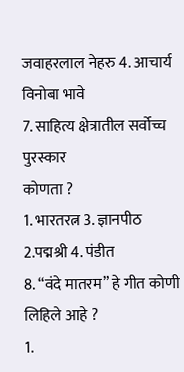जवाहरलाल नेहरु 4. आचार्य विनोबा भावे
7. साहित्य क्षेत्रातील सर्वोच्च पुरस्कार
कोणता ?
1. भारतरत्न 3. ज्ञानपीठ
2.पद्मश्री 4. पंडीत
8. “वंदे मातरम” हे गीत कोणी
लिहिले आहे ?
1.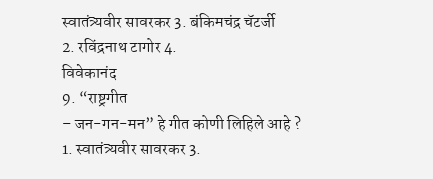स्वातंत्र्यवीर सावरकर 3. बंकिमचंद्र चॅटर्जी
2. रविंद्रनाथ टागोर 4.
विवेकानंद
9. “राष्ट्रगीत
– जन-गन-मन” हे गीत कोणी लिहिले आहे ?
1. स्वातंत्र्यवीर सावरकर 3.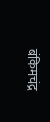बंकिमचंद्र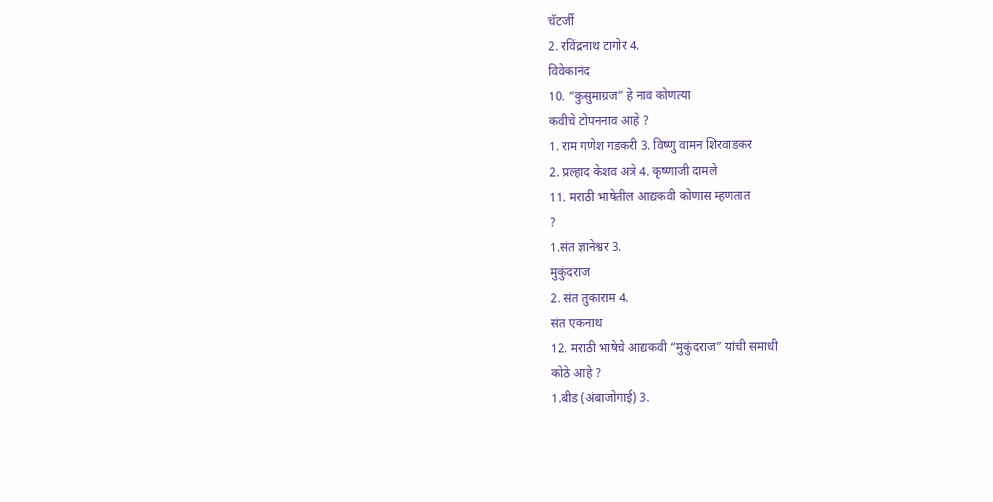चॅटर्जी
2. रविंद्रनाथ टागोर 4.
विवेकानंद
10. “कुसुमाग्रज” हे नाव कोणत्या
कवीचे टोपननाव आहे ?
1. राम गणेश गडकरी 3. विष्णु वामन शिरवाडकर
2. प्रल्हाद केशव अत्रे 4. कृष्णाजी दामले
11. मराठी भाषेतील आद्यकवी कोणास म्हणतात
?
1.संत ज्ञानेश्वर 3.
मुकुंदराज
2. संत तुकाराम 4.
संत एकनाथ
12. मराठी भाषेचे आद्यकवी “मुकुंदराज” यांची समाधी
कोठे आहे ?
1.बीड (अंबाजोगाई) 3.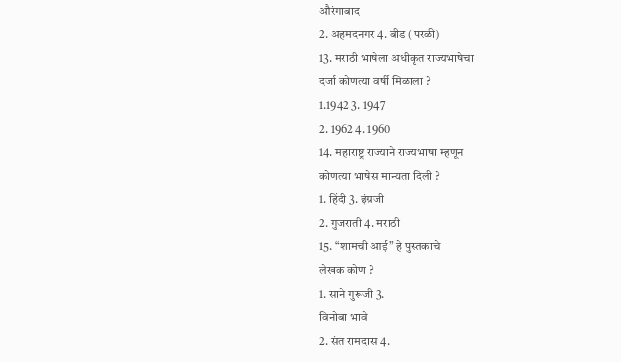औरंगाबाद
2. अहमदनगर 4. बीड (परळी)
13. मराठी भाषेला अधीकृत राज्यभाषेचा
दर्जा कोणत्या वर्षी मिळाला ?
1.1942 3. 1947
2. 1962 4. 1960
14. महाराष्ट्र राज्याने राज्यभाषा म्हणून
कोणत्या भाषेस मान्यता दिली ?
1. हिंदी 3. इंग्रजी
2. गुजराती 4. मराठी
15. “शामची आई” हे पुस्तकाचे
लेखक कोण ?
1. साने गुरूजी 3.
विनोबा भावे
2. संत रामदास 4.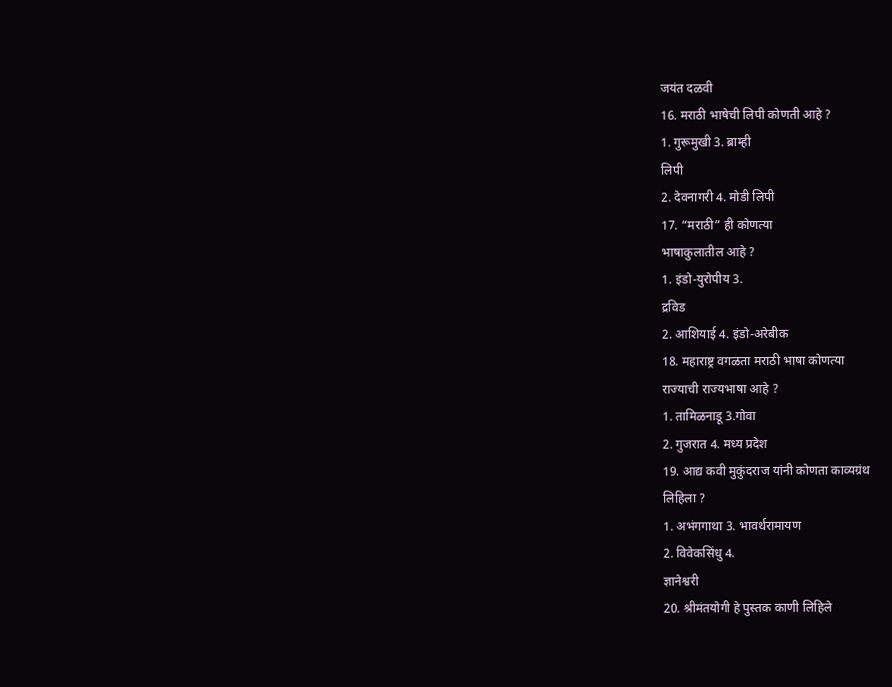जयंत दळवी
16. मराठी भाषेची लिपी कोणती आहे ?
1. गुरूमुखी 3. ब्राम्ही
लिपी
2. देवनागरी 4. मोडी लिपी
17. “मराठी” ही कोणत्या
भाषाकुलातील आहे ?
1. इंडो-युरोपीय 3.
द्रविड
2. आशियाई 4. इंडो-अरेबीक
18. महाराष्ट्र वगळता मराठी भाषा कोणत्या
राज्याची राज्यभाषा आहे ?
1. तामिळनाडू 3.गोवा
2. गुजरात 4. मध्य प्रदेश
19. आद्य कवी मुकुंदराज यांनी कोणता काव्यग्रंथ
लिहिला ?
1. अभंगगाथा 3. भावर्थरामायण
2. विवेकसिंधु 4.
ज्ञानेश्वरी
20. श्रीमंतयोगी हे पुस्तक काणी लिहिले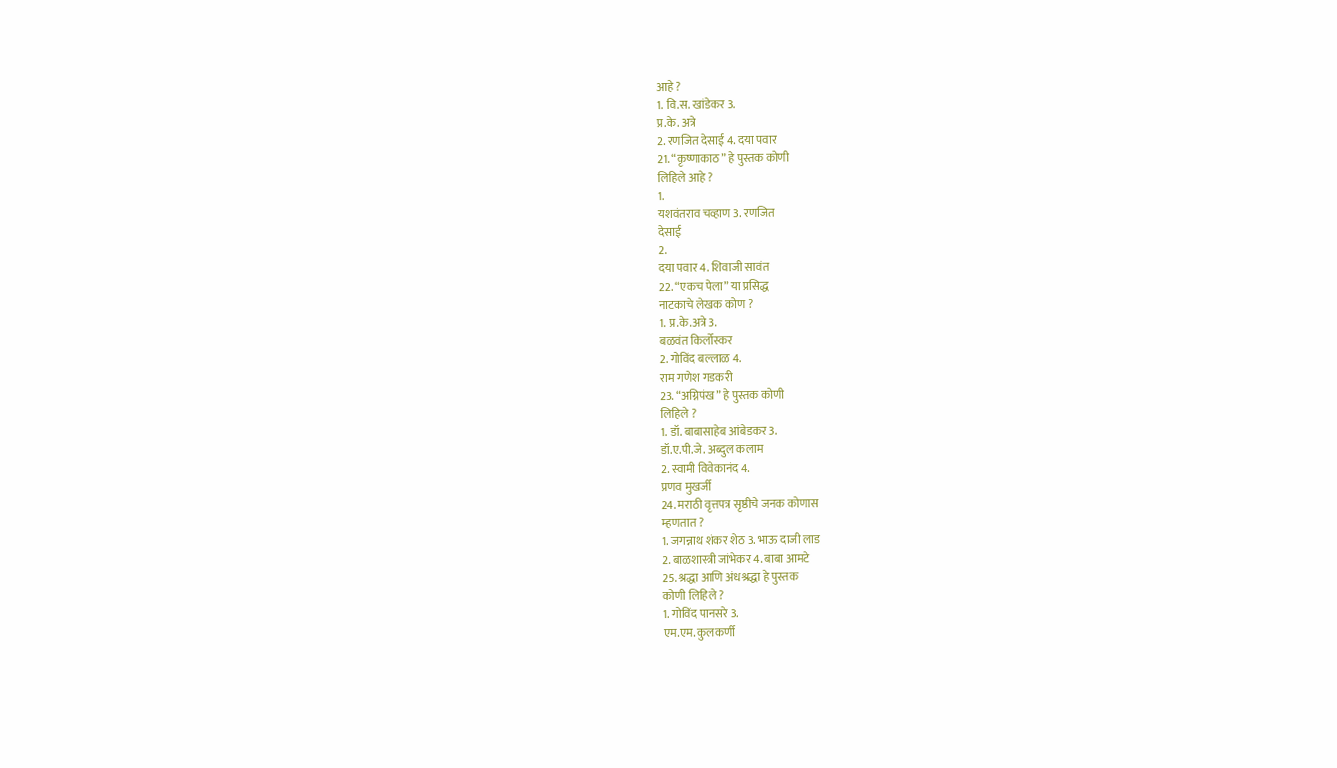आहे ?
1. वि.स. खांडेकर 3.
प्र.के. अत्रे
2. रणजित देसाई 4. दया पवार
21. “कृष्णाकाठ” हे पुस्तक कोणी
लिहिले आहे ?
1.
यशवंतराव चव्हाण 3. रणजित
देसाई
2.
दया पवार 4. शिवाजी सावंत
22. “एकच पेला” या प्रसिद्ध
नाटकाचे लेखक कोण ?
1. प्र.के.अत्रे 3.
बळवंत किर्लोस्कर
2. गोविंद बल्लाळ 4.
राम गणेश गडकरी
23. “अग्निपंख” हे पुस्तक कोणी
लिहिले ?
1. डॉ. बाबासाहेब आंबेडकर 3.
डॉ.ए.पी.जे. अब्दुल कलाम
2. स्वामी विवेकानंद 4.
प्रणव मुखर्जी
24. मराठी वृत्तपत्र सृष्ठीचे जनक कोणास
म्हणतात ?
1. जगन्नाथ शंकर शेठ 3. भाऊ दाजी लाड
2. बाळशास्त्री जांभेकर 4. बाबा आमटे
25. श्रद्धा आणि अंधश्रद्धा हे पुस्तक
कोणी लिहिले ?
1. गोविंद पानसरे 3.
एम.एम. कुलकर्णी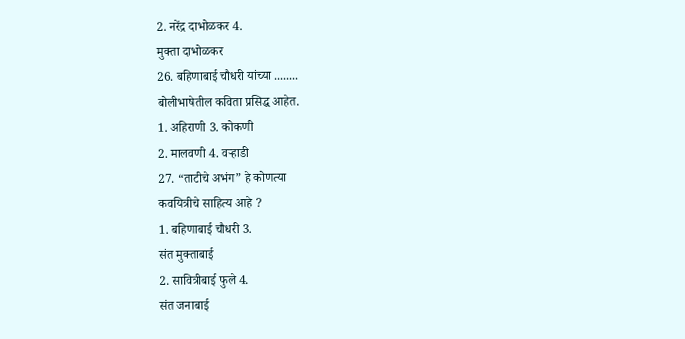2. नरेंद्र दाभोळकर 4.
मुक्ता दाभोळकर
26. बहिणाबाई चौधरी यांच्या ........
बोलीभाषेतील कविता प्रसिद्ध आहेत.
1. अहिराणी 3. कोकणी
2. मालवणी 4. वऱ्हाडी
27. “ताटीचे अभंग” हे कोणत्या
कवयित्रीचे साहित्य आहे ?
1. बहिणाबाई चौधरी 3.
संत मुक्ताबाई
2. सावित्रीबाई फुले 4.
संत जनाबाई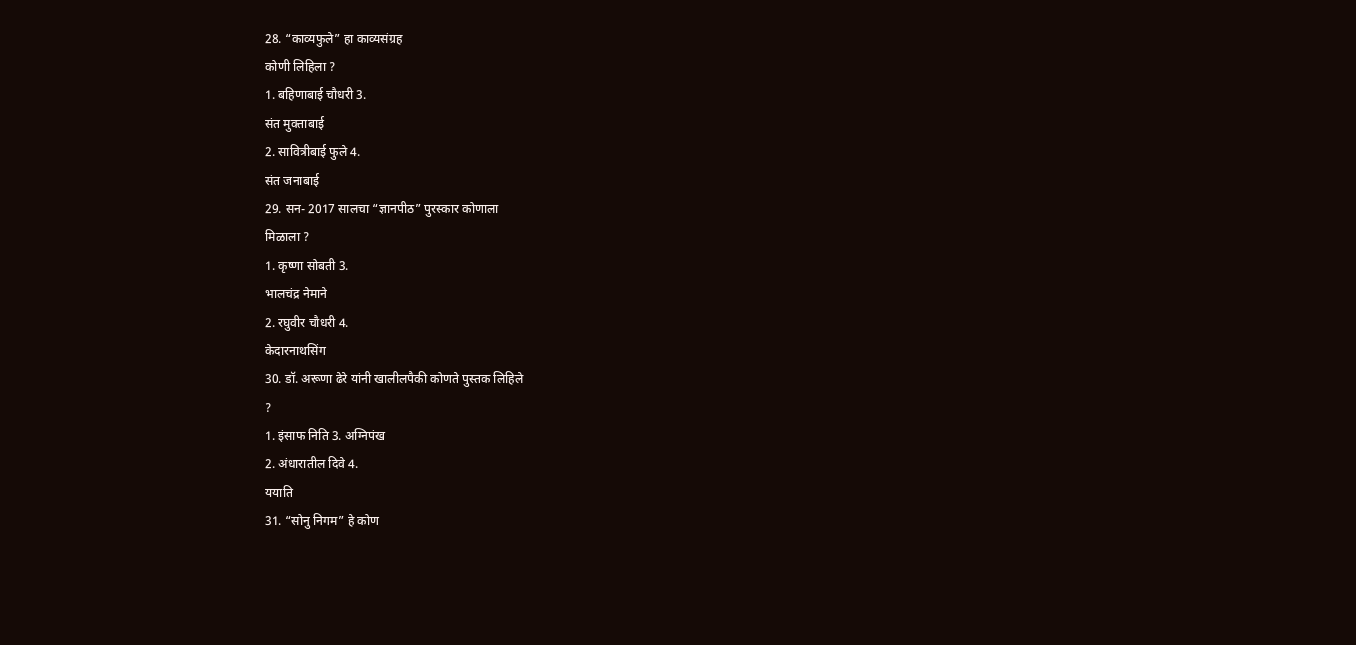28. “काव्यफुले” हा काव्यसंग्रह
कोणी लिहिला ?
1. बहिणाबाई चौधरी 3.
संत मुक्ताबाई
2. सावित्रीबाई फुले 4.
संत जनाबाई
29. सन- 2017 सालचा “ज्ञानपीठ” पुरस्कार कोणाला
मिळाला ?
1. कृष्णा सोबती 3.
भालचंद्र नेमाने
2. रघुवीर चौधरी 4.
केदारनाथसिंग
30. डॉ. अरूणा ढेरे यांनी खालीलपैकी कोणते पुस्तक लिहिले
?
1. इंसाफ निति 3. अग्निपंख
2. अंधारातील दिवे 4.
ययाति
31. “सोनु निगम” हे कोण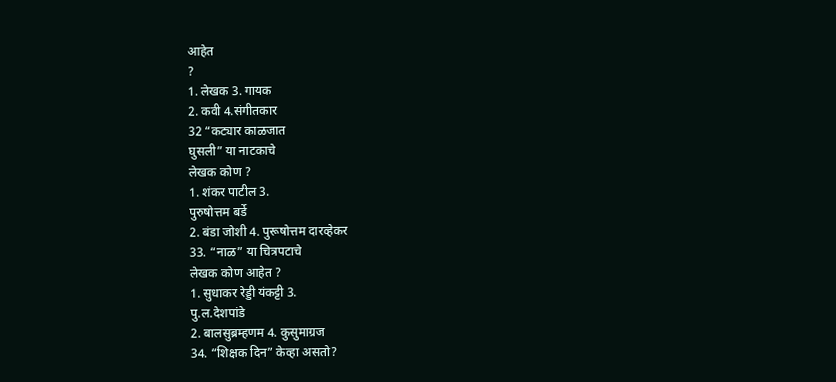आहेत
?
1. लेखक 3. गायक
2. कवी 4.संगीतकार
32 “कट्यार काळजात
घुसली” या नाटकाचे
लेखक कोण ?
1. शंकर पाटील 3.
पुरुषोत्तम बर्डे
2. बंडा जोशी 4. पुरूषोत्तम दारव्हेकर
33. “नाळ” या चित्रपटाचे
लेखक कोण आहेत ?
1. सुधाकर रेड्डी यंकट्टी 3.
पु.ल.देशपांडे
2. बालसुब्रम्हणम 4. कुसुमाग्रज
34. “शिक्षक दिन” केव्हा असतो?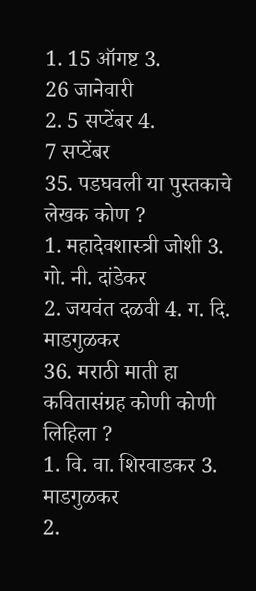1. 15 ऑगष्ट 3.
26 जानेवारी
2. 5 सप्टेंबर 4.
7 सप्टेंबर
35. पडघवली या पुस्तकाचे लेखक कोण ?
1. महादेवशास्त्री जोशी 3.
गो. नी. दांडेकर
2. जयवंत दळवी 4. ग. दि. माडगुळकर
36. मराठी माती हा कवितासंग्रह कोणी कोणी
लिहिला ?
1. वि. वा. शिरवाडकर 3.
माडगुळकर
2.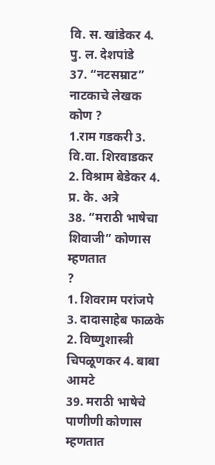वि. स. खांडेकर 4. पु. ल. देशपांडे
37. “नटसम्राट” नाटकाचे लेखक
कोण ?
1.राम गडकरी 3.
वि.वा. शिरवाडकर
2. विश्राम बेडेकर 4. प्र. के. अत्रे
38. “मराठी भाषेचा
शिवाजी” कोणास म्हणतात
?
1. शिवराम परांजपे 3. दादासाहेब फाळके
2. विष्णुशास्त्री चिपळूणकर 4. बाबा आमटे
39. मराठी भाषेचे पाणीणी कोणास म्हणतात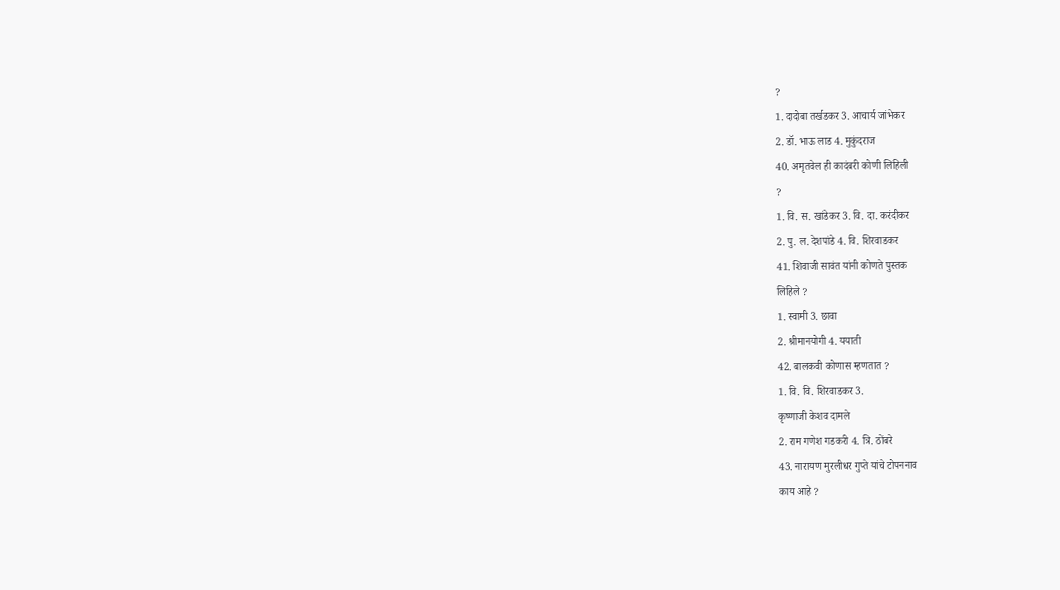?
1. दादोबा तर्खडकर 3. आचार्य जांभेकर
2. डॉ. भाऊ लाड 4. मुकुंदराज
40. अमृतवेल ही कादंबरी कोणी लिहिली
?
1. वि. स. खांडेकर 3. वि. दा. करंदीकर
2. पु. ल. देशपांडे 4. वि. शिरवाडकर
41. शिवाजी सावंत यांनी कोणते पुस्तक
लिहिले ?
1. स्वामी 3. छावा
2. श्रीमानयोगी 4. ययाती
42. बालकवी कोणास म्हणतात ?
1. वि. वि. शिरवाडकर 3.
कृष्णाजी केशव दामले
2. राम गणेश गडकरी 4. त्रि. ठोंबरे
43. नारायण मुरलीधर गुप्ते यांचे टोपननाव
काय आहे ?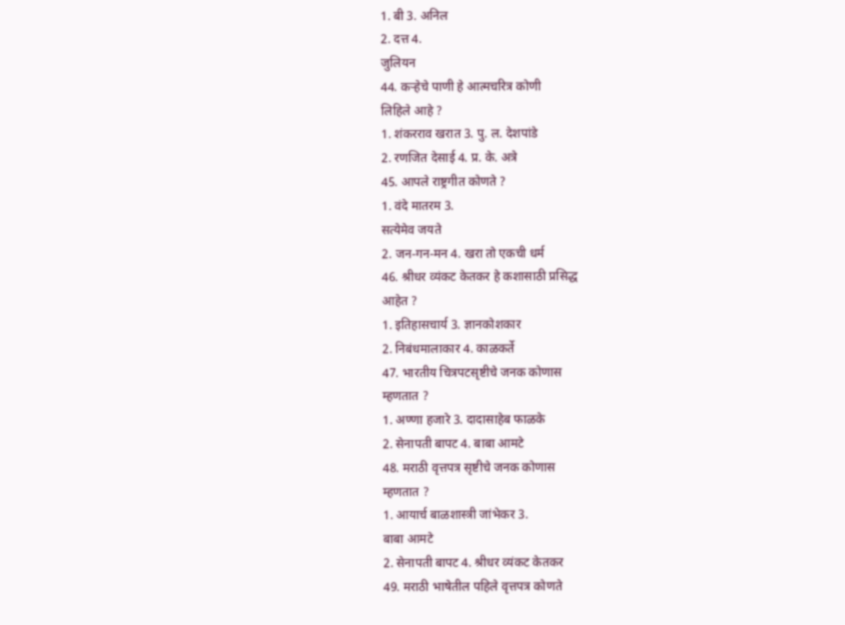1. बी 3. अनिल
2. दत्त 4.
जुलियन
44. कऱ्हेचे पाणी हे आत्मचरित्र कोणी
लिहिले आहे ?
1. शंकरराव खरात 3. पु. ल. देशपांडे
2. रणजित देसाई 4. प्र. के. अत्रे
45. आपले राष्ट्रगीत कोणते ?
1. वंदे मातरम 3.
सत्येमेव जयते
2. जन-गन-मन 4. खरा तो एकची धर्म
46. श्रीधर व्यंकट केतकर हे कशासाठी प्रसिद्ध
आहेत ?
1. इतिहासचार्य 3. ज्ञानकोशकार
2. निबंधमालाकार 4. काळकर्ते
47. भारतीय चित्रपटसृष्टीचे जनक कोणास
म्हणतात ?
1. अण्णा हजारे 3. दादासाहेब फाळके
2. सेनापती बापट 4. बाबा आमटे
48. मराठी वृत्तपत्र सृष्टीचे जनक कोणास
म्हणतात ?
1. आयार्च बाळशास्त्री जांभेकर 3.
बाबा आमटे
2. सेनापती बापट 4. श्रीधर व्यंकट केतकर
49. मराठी भाषेतील पहिले वृत्तपत्र कोणते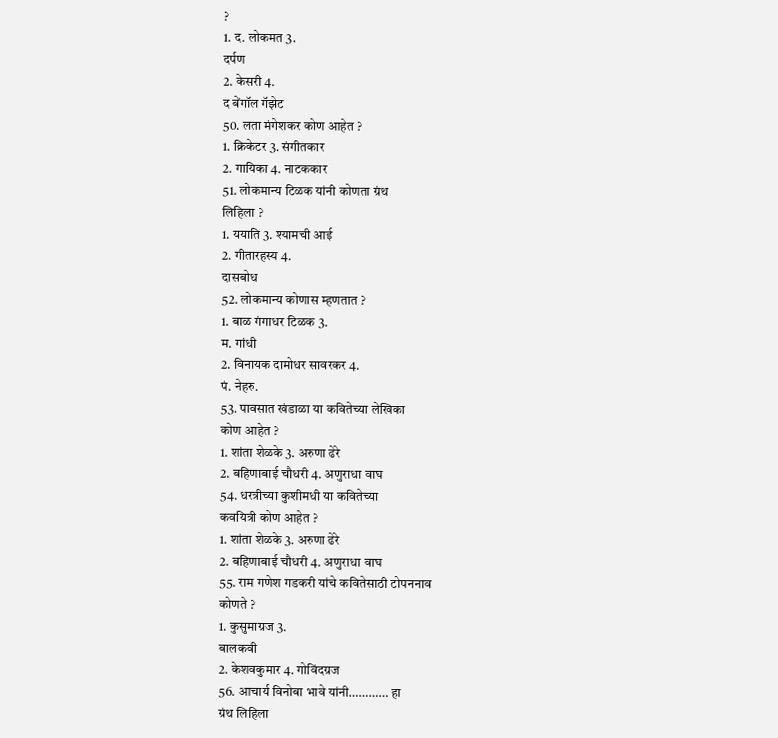?
1. द. लोकमत 3.
दर्पण
2. केसरी 4.
द बेंगॉल गॅझेट
50. लता मंगेशकर कोण आहेत ?
1. क्रिकेटर 3. संगीतकार
2. गायिका 4. नाटककार
51. लोकमान्य टिळक यांनी कोणता ग्रंथ
लिहिला ?
1. ययाति 3. श्यामची आई
2. गीतारहस्य 4.
दासबोध
52. लोकमान्य कोणास म्हणतात ?
1. बाळ गंगाधर टिळक 3.
म. गांधी
2. विनायक दामोधर सावरकर 4.
पं. नेहरु.
53. पावसात खंडाळा या कवितेच्या लेखिका
कोण आहेत ?
1. शांता शेळके 3. अरुणा ढेरे
2. बहिणाबाई चौधरी 4. अणुराधा वाघ
54. धरत्रीच्या कुशीमधी या कवितेच्या
कवयित्री कोण आहेत ?
1. शांता शेळके 3. अरुणा ढेरे
2. बहिणाबाई चौधरी 4. अणुराधा वाघ
55. राम गणेश गडकरी यांचे कवितेसाठी टोपननाव
कोणते ?
1. कुसुमाग्रज 3.
बालकवी
2. केशवकुमार 4. गोविंदग्रज
56. आचार्य विनोबा भावे यांनी………… हा
ग्रंथ लिहिला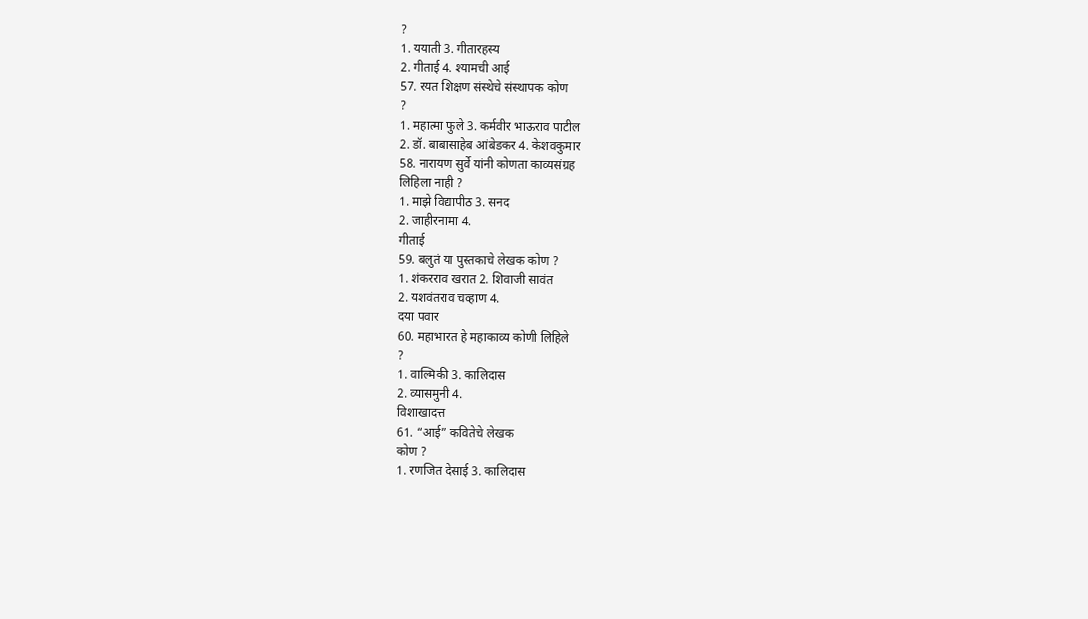?
1. ययाती 3. गीतारहस्य
2. गीताई 4. श्यामची आई
57. रयत शिक्षण संस्थेचे संस्थापक कोण
?
1. महात्मा फुले 3. कर्मवीर भाऊराव पाटील
2. डॉ. बाबासाहेब आंबेडकर 4. केशवकुमार
58. नारायण सुर्वे यांनी कोणता काव्यसंग्रह
लिहिला नाही ?
1. माझे विद्यापीठ 3. सनद
2. जाहीरनामा 4.
गीताई
59. बलुतं या पुस्तकाचे लेखक कोण ?
1. शंकरराव खरात 2. शिवाजी सावंत
2. यशवंतराव चव्हाण 4.
दया पवार
60. महाभारत हे महाकाव्य कोणी लिहिले
?
1. वाल्मिकी 3. कालिदास
2. व्यासमुनी 4.
विशाखादत्त
61. “आई” कवितेचे लेखक
कोण ?
1. रणजित देसाई 3. कालिदास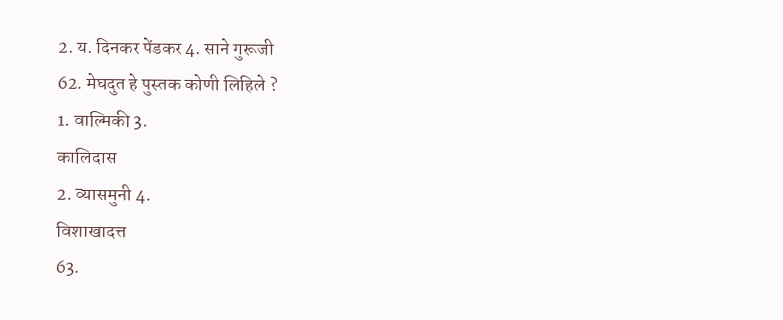2. य. दिनकर पेंडकर 4. साने गुरूजी
62. मेघदुत हे पुस्तक कोणी लिहिले ?
1. वाल्मिकी 3.
कालिदास
2. व्यासमुनी 4.
विशाखादत्त
63.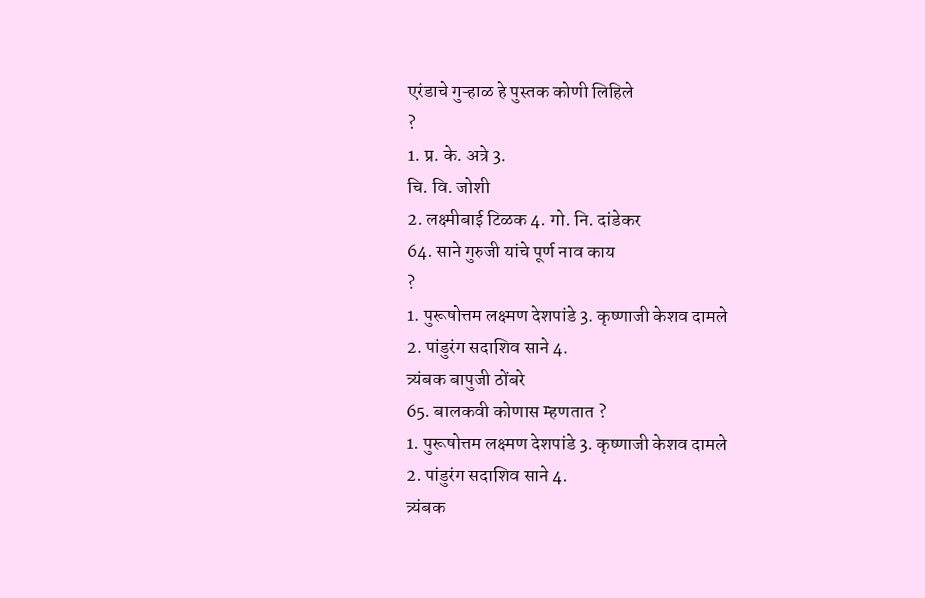एरंडाचे गुऱ्हाळ हे पुस्तक कोणी लिहिले
?
1. प्र. के. अत्रे 3.
चि. वि. जोशी
2. लक्ष्मीबाई टिळक 4. गो. नि. दांडेकर
64. साने गुरुजी यांचे पूर्ण नाव काय
?
1. पुरूषोत्तम लक्ष्मण देशपांडे 3. कृष्णाजी केशव दामले
2. पांडुरंग सदाशिव साने 4.
त्र्यंबक बापुजी ठोंबरे
65. बालकवी कोणास म्हणतात ?
1. पुरूषोत्तम लक्ष्मण देशपांडे 3. कृष्णाजी केशव दामले
2. पांडुरंग सदाशिव साने 4.
त्र्यंबक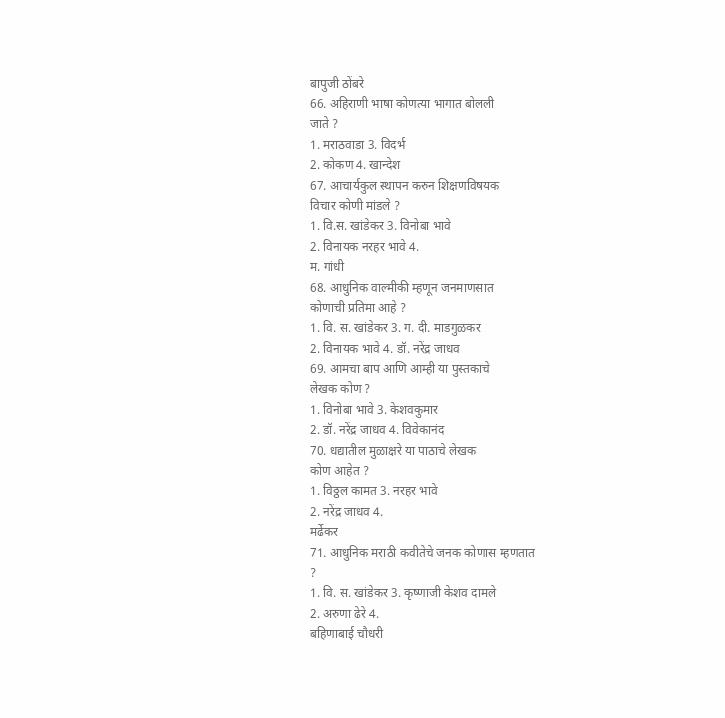बापुजी ठोंबरे
66. अहिराणी भाषा कोणत्या भागात बोलली
जाते ?
1. मराठवाडा 3. विदर्भ
2. कोकण 4. खान्देश
67. आचार्यकुल स्थापन करुन शिक्षणविषयक
विचार कोणी मांडले ?
1. वि.स. खांडेकर 3. विनोबा भावे
2. विनायक नरहर भावे 4.
म. गांधी
68. आधुनिक वाल्मीकी म्हणून जनमाणसात
कोणाची प्रतिमा आहे ?
1. वि. स. खांडेकर 3. ग. दी. माडगुळकर
2. विनायक भावे 4. डॉ. नरेंद्र जाधव
69. आमचा बाप आणि आम्ही या पुस्तकाचे
लेखक कोण ?
1. विनोबा भावे 3. केशवकुमार
2. डॉ. नरेंद्र जाधव 4. विवेकानंद
70. धद्यातील मुळाक्षरे या पाठाचे लेखक
कोण आहेत ?
1. विठ्ठल कामत 3. नरहर भावे
2. नरेंद्र जाधव 4.
मर्ढेकर
71. आधुनिक मराठी कवीतेचे जनक कोणास म्हणतात
?
1. वि. स. खांडेकर 3. कृष्णाजी केशव दामले
2. अरुणा ढेरे 4.
बहिणाबाई चौधरी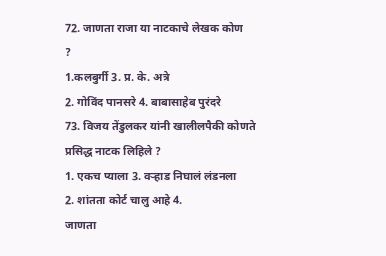72. जाणता राजा या नाटकाचे लेखक कोण
?
1.कलबुर्गी 3. प्र. के. अत्रे
2. गोविंद पानसरे 4. बाबासाहेब पुरंदरे
73. विजय तेंडुलकर यांनी खालीलपैकी कोणते
प्रसिद्ध नाटक लिहिले ?
1. एकच प्याला 3. वऱ्हाड निघालं लंडनला
2. शांतता कोर्ट चालु आहे 4.
जाणता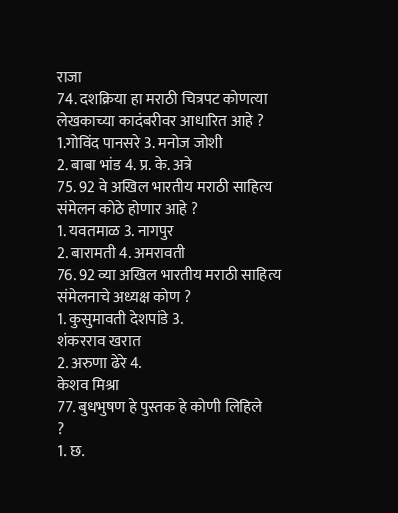राजा
74. दशक्रिया हा मराठी चित्रपट कोणत्या
लेखकाच्या कादंबरीवर आधारित आहे ?
1.गोविंद पानसरे 3. मनोज जोशी
2. बाबा भांड 4. प्र. के. अत्रे
75. 92 वे अखिल भारतीय मराठी साहित्य
संमेलन कोठे होणार आहे ?
1. यवतमाळ 3. नागपुर
2. बारामती 4. अमरावती
76. 92 व्या अखिल भारतीय मराठी साहित्य
संमेलनाचे अध्यक्ष कोण ?
1. कुसुमावती देशपांडे 3.
शंकरराव खरात
2. अरुणा ढेरे 4.
केशव मिश्रा
77. बुधभुषण हे पुस्तक हे कोणी लिहिले
?
1. छ.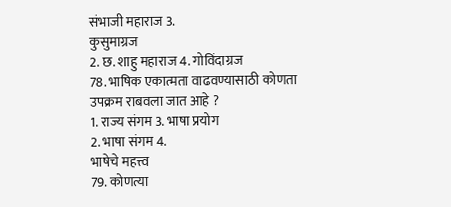संभाजी महाराज 3.
कुसुमाग्रज
2. छ. शाहु महाराज 4. गोविंदाग्रज
78. भाषिक एकात्मता वाढवण्यासाठी कोणता
उपक्रम राबवला जात आहे ?
1. राज्य संगम 3. भाषा प्रयोग
2. भाषा संगम 4.
भाषेचे महत्त्व
79. कोणत्या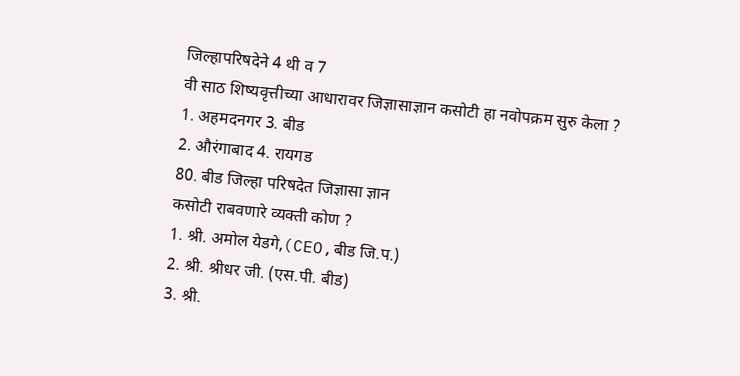जिल्हापरिषदेने 4 थी व 7
वी साठ शिष्यवृत्तीच्या आधारावर जिज्ञासाज्ञान कसोटी हा नवोपक्रम सुरु केला ?
1. अहमदनगर 3. बीड
2. औरंगाबाद 4. रायगड
80. बीड जिल्हा परिषदेत जिज्ञासा ज्ञान
कसोटी राबवणारे व्यक्ती कोण ?
1. श्री. अमोल येडगे,(CEO,बीड जि.प.)
2. श्री. श्रीधर जी. (एस.पी. बीड)
3. श्री.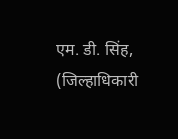एम. डी. सिंह, (जिल्हाधिकारी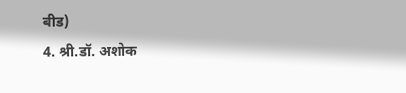बीड)
4. श्री.डॉ. अशोक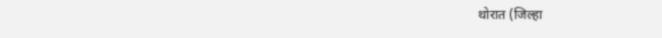थोरात (जिल्हा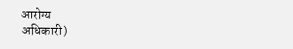आरोग्य
अधिकारी)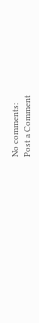No comments:
Post a Comment